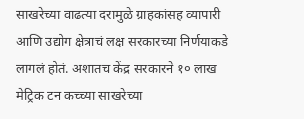साखरेच्या वाढत्या दरामुळे ग्राहकांसह व्यापारी आणि उद्योग क्षेत्राचं लक्ष सरकारच्या निर्णयाकडे लागलं होतं. अशातच केंद्र सरकारने १० लाख मेट्रिक टन कच्च्या साखरेच्या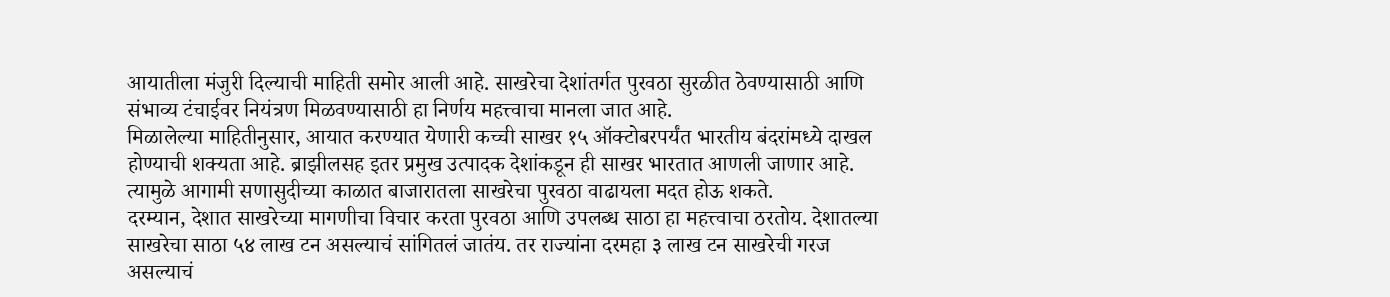आयातीला मंजुरी दिल्याची माहिती समोर आली आहे. साखरेचा देशांतर्गत पुरवठा सुरळीत ठेवण्यासाठी आणि संभाव्य टंचाईवर नियंत्रण मिळवण्यासाठी हा निर्णय महत्त्वाचा मानला जात आहे.
मिळालेल्या माहितीनुसार, आयात करण्यात येणारी कच्ची साखर १५ ऑक्टोबरपर्यंत भारतीय बंदरांमध्ये दाखल होण्याची शक्यता आहे. ब्राझीलसह इतर प्रमुख उत्पादक देशांकडून ही साखर भारतात आणली जाणार आहे. त्यामुळे आगामी सणासुदीच्या काळात बाजारातला साखरेचा पुरवठा वाढायला मदत होऊ शकते.
दरम्यान, देशात साखरेच्या मागणीचा विचार करता पुरवठा आणि उपलब्ध साठा हा महत्त्वाचा ठरतोय. देशातल्या साखरेचा साठा ५४ लाख टन असल्याचं सांगितलं जातंय. तर राज्यांना दरमहा ३ लाख टन साखरेची गरज असल्याचं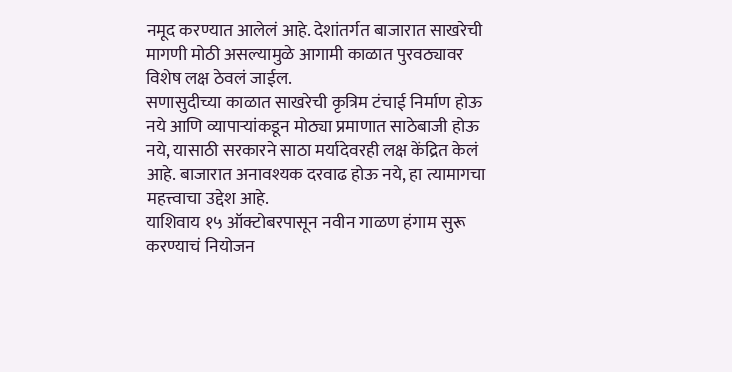नमूद करण्यात आलेलं आहे. देशांतर्गत बाजारात साखरेची मागणी मोठी असल्यामुळे आगामी काळात पुरवठ्यावर विशेष लक्ष ठेवलं जाईल.
सणासुदीच्या काळात साखरेची कृत्रिम टंचाई निर्माण होऊ नये आणि व्यापाऱ्यांकडून मोठ्या प्रमाणात साठेबाजी होऊ नये, यासाठी सरकारने साठा मर्यादेवरही लक्ष केंद्रित केलं आहे. बाजारात अनावश्यक दरवाढ होऊ नये, हा त्यामागचा महत्त्वाचा उद्देश आहे.
याशिवाय १५ ऑक्टोबरपासून नवीन गाळण हंगाम सुरू करण्याचं नियोजन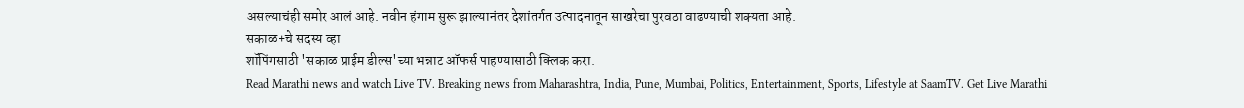असल्याचंही समोर आलं आहे. नवीन हंगाम सुरू झाल्यानंतर देशांतर्गत उत्पादनातून साखरेचा पुरवठा वाढण्याची शक्यता आहे.
सकाळ+चे सदस्य व्हा
शॉपिंगसाठी 'सकाळ प्राईम डील्स'च्या भन्नाट ऑफर्स पाहण्यासाठी क्लिक करा.
Read Marathi news and watch Live TV. Breaking news from Maharashtra, India, Pune, Mumbai, Politics, Entertainment, Sports, Lifestyle at SaamTV. Get Live Marathi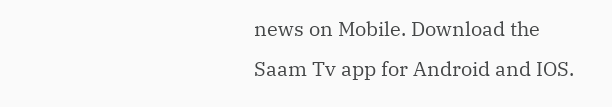news on Mobile. Download the Saam Tv app for Android and IOS.